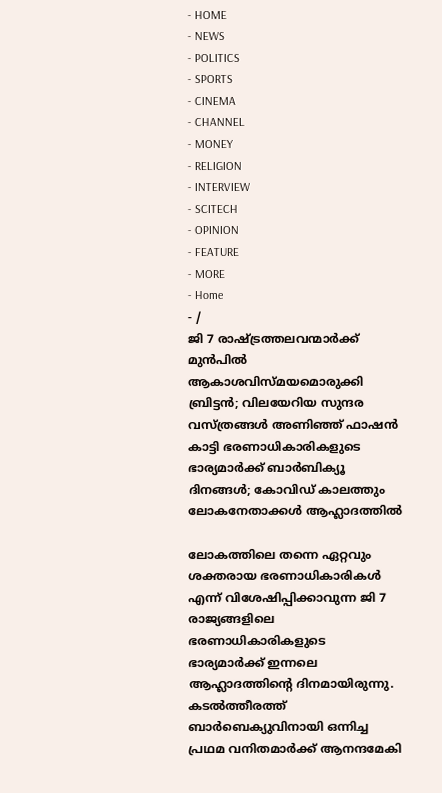- HOME
- NEWS
- POLITICS
- SPORTS
- CINEMA
- CHANNEL
- MONEY
- RELIGION
- INTERVIEW
- SCITECH
- OPINION
- FEATURE
- MORE
- Home
- /
ജി 7 രാഷ്ട്രത്തലവന്മാർക്ക് മുൻപിൽ ആകാശവിസ്മയമൊരുക്കി ബ്രിട്ടൻ; വിലയേറിയ സുന്ദര വസ്ത്രങ്ങൾ അണിഞ്ഞ് ഫാഷൻ കാട്ടി ഭരണാധികാരികളുടെ ഭാര്യമാർക്ക് ബാർബിക്യൂ ദിനങ്ങൾ; കോവിഡ് കാലത്തും ലോകനേതാക്കൾ ആഹ്ലാദത്തിൽ

ലോകത്തിലെ തന്നെ ഏറ്റവും ശക്തരായ ഭരണാധികാരികൾ എന്ന് വിശേഷിപ്പിക്കാവുന്ന ജി 7 രാജ്യങ്ങളിലെ ഭരണാധികാരികളുടെ ഭാര്യമാർക്ക് ഇന്നലെ ആഹ്ലാദത്തിന്റെ ദിനമായിരുന്നു. കടൽത്തീരത്ത് ബാർബെക്യുവിനായി ഒന്നിച്ച പ്രഥമ വനിതമാർക്ക് ആനന്ദമേകി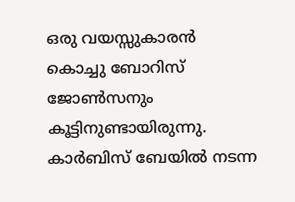ഒരു വയസ്സുകാരൻ കൊച്ചു ബോറിസ് ജോൺസനും കൂട്ടിനുണ്ടായിരുന്നു. കാർബിസ് ബേയിൽ നടന്ന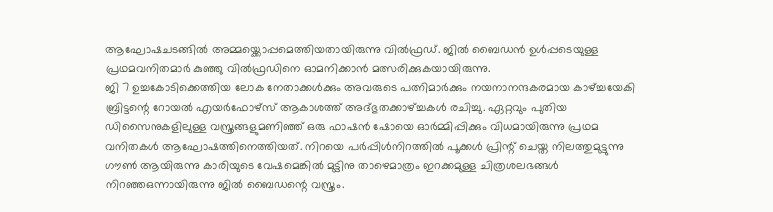ആഘോഷചടങ്ങിൽ അമ്മയ്ക്കൊപ്പമെത്തിയതായിരുന്നു വിൽഫ്രഡ്. ജിൽ ബൈഡൻ ഉൾപ്പടെയുള്ള പ്രഥമവനിതമാർ കുഞ്ഞു വിൽഫ്രഡിനെ ഓമനിക്കാൻ മത്സരിക്കുകയായിരുന്നു.
ജി 7 ഉച്ചകോടിക്കെത്തിയ ലോക നേതാക്കൾക്കും അവരുടെ പത്നിമാർക്കും നയനാനന്ദകരമായ കാഴ്ച്ചയേകി ബ്രിട്ടന്റെ റോയൽ എയർഫോഴ്സ് ആകാശത്ത് അദ്ഭുതക്കാഴ്ച്ചകൾ രചിച്ചു. ഏറ്റവും പുതിയ ഡിസൈനുകളിലുള്ള വസ്ത്രങ്ങളുമണിഞ്ഞ് ഒരു ഫാഷൻ ഷോയെ ഓർമ്മിപ്പിക്കും വിധമായിരുന്നു പ്രഥമ വനിതകൾ ആഘോഷത്തിനെത്തിയത്. നിറയെ പർപ്പിൾനിറത്തിൽ പൂക്കൾ പ്രിന്റ് ചെയ്ത നിലത്തുമുട്ടുന്നു ഗൗൺ ആയിരുന്നു കാരിയുടെ വേഷമെങ്കിൽ മുട്ടിനു താഴെമാത്രം ഇറക്കമുള്ള ചിത്രശലഭങ്ങൾ നിറഞ്ഞഒന്നായിരുന്നു ജിൽ ബൈഡന്റെ വസ്ത്രം.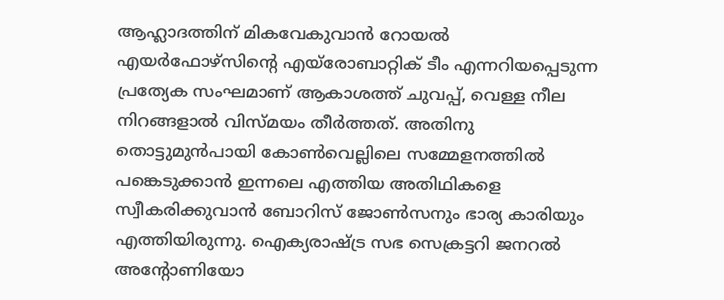ആഹ്ലാദത്തിന് മികവേകുവാൻ റോയൽ എയർഫോഴ്സിന്റെ എയ്രോബാറ്റിക് ടീം എന്നറിയപ്പെടുന്ന പ്രത്യേക സംഘമാണ് ആകാശത്ത് ചുവപ്പ്, വെള്ള നീല നിറങ്ങളാൽ വിസ്മയം തീർത്തത്. അതിനു തൊട്ടുമുൻപായി കോൺവെല്ലിലെ സമ്മേളനത്തിൽ പങ്കെടുക്കാൻ ഇന്നലെ എത്തിയ അതിഥികളെ സ്വീകരിക്കുവാൻ ബോറിസ് ജോൺസനും ഭാര്യ കാരിയും എത്തിയിരുന്നു. ഐക്യരാഷ്ട്ര സഭ സെക്രട്ടറി ജനറൽ അന്റോണിയോ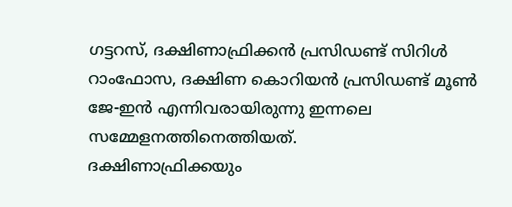ഗട്ടറസ്, ദക്ഷിണാഫ്രിക്കൻ പ്രസിഡണ്ട് സിറിൾ റാംഫോസ, ദക്ഷിണ കൊറിയൻ പ്രസിഡണ്ട് മൂൺ ജേ-ഇൻ എന്നിവരായിരുന്നു ഇന്നലെ സമ്മേളനത്തിനെത്തിയത്.
ദക്ഷിണാഫ്രിക്കയും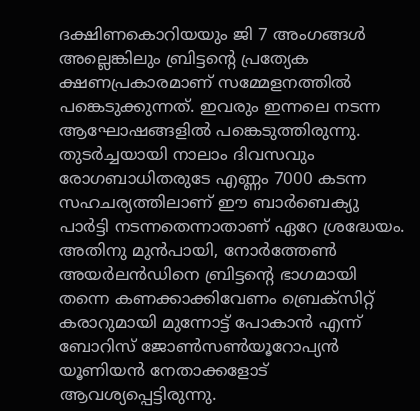ദക്ഷിണകൊറിയയും ജി 7 അംഗങ്ങൾ അല്ലെങ്കിലും ബ്രിട്ടന്റെ പ്രത്യേക ക്ഷണപ്രകാരമാണ് സമ്മേളനത്തിൽ പങ്കെടുക്കുന്നത്. ഇവരും ഇന്നലെ നടന്ന ആഘോഷങ്ങളിൽ പങ്കെടുത്തിരുന്നു. തുടർച്ചയായി നാലാം ദിവസവും രോഗബാധിതരുടേ എണ്ണം 7000 കടന്ന സഹചര്യത്തിലാണ് ഈ ബാർബെക്യു പാർട്ടി നടന്നതെന്നാതാണ് ഏറേ ശ്രദ്ധേയം. അതിനു മുൻപായി, നോർത്തേൺ അയർലൻഡിനെ ബ്രിട്ടന്റെ ഭാഗമായി തന്നെ കണക്കാക്കിവേണം ബ്രെക്സിറ്റ് കരാറുമായി മുന്നോട്ട് പോകാൻ എന്ന് ബോറിസ് ജോൺസൺയൂറോപ്യൻ യൂണിയൻ നേതാക്കളോട് ആവശ്യപ്പെട്ടിരുന്നു.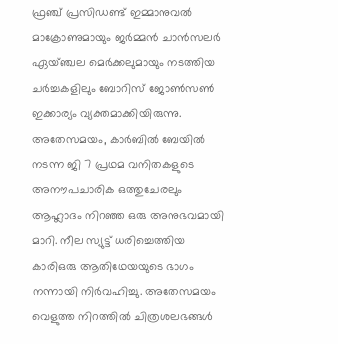ഫ്രഞ്ച് പ്രസിഡണ്ട് ഇമ്മാനുവൽ മാക്രോണുമായും ജർമ്മൻ ചാൻസലർ ഏയ്ഞ്ചല മെർക്കലുമായും നടത്തിയ ചർച്ചകളിലും ബോറിസ് ജോൺസൺ ഇക്കാര്യം വ്യക്തമാക്കിയിരുന്നു.
അതേസമയം, കാർബിൽ ബേയിൽ നടന്ന ജി 7 പ്രഥമ വനിതകളുടെ അനൗപചാരിക ഒത്തുചേരലും ആഹ്ലാദം നിറഞ്ഞ ഒരു അനുഭവമായി മാറി. നീല സ്യുട്ട് ധരിച്ചെത്തിയ കാരിഒരു ആതിഥേയയുടെ ഭാഗം നന്നായി നിർവഹിച്ചു. അതേസമയം വെളുത്ത നിറത്തിൽ ചിത്രശലഭങ്ങൾ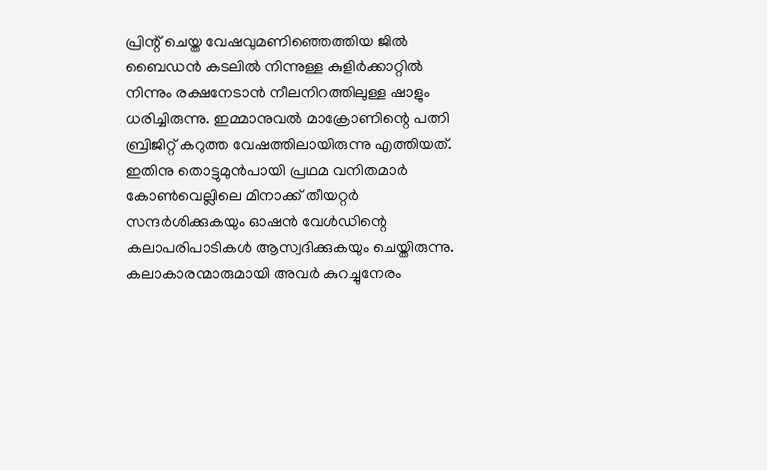പ്രിന്റ് ചെയ്ത വേഷവുമണിഞ്ഞെത്തിയ ജിൽ ബൈഡൻ കടലിൽ നിന്നുള്ള കുളിർക്കാറ്റിൽ നിന്നും രക്ഷനേടാൻ നീലനിറത്തിലുള്ള ഷാളും ധരിച്ചിരുന്നു. ഇമ്മാനുവൽ മാക്രോണിന്റെ പത്നി ബ്രിജിറ്റ് കറുത്ത വേഷത്തിലായിരുന്നു എത്തിയത്.
ഇതിനു തൊട്ടുമുൻപായി പ്രഥമ വനിതമാർ കോൺവെല്ലിലെ മിനാക്ക് തീയറ്റർ സന്ദർശിക്കുകയും ഓഷൻ വേൾഡിന്റെ കലാപരിപാടികൾ ആസ്വദിക്കുകയും ചെയ്തിരുന്നു. കലാകാരന്മാരുമായി അവർ കുറച്ചുനേരം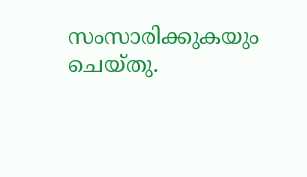സംസാരിക്കുകയും ചെയ്തു.